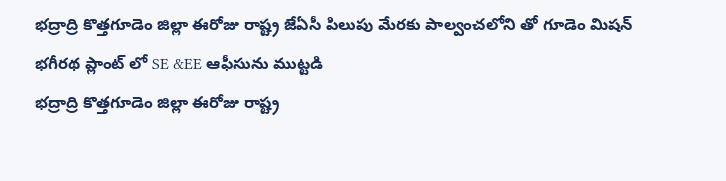భద్రాద్రి కొత్తగూడెం జిల్లా ఈరోజు రాష్ట్ర జేఏసీ పిలుపు మేరకు పాల్వంచలోని తో గూడెం మిషన్ భగీరథ ప్లాంట్ లో SE &EE ఆఫీసును ముట్టడి
భద్రాద్రి కొత్తగూడెం జిల్లా ఈరోజు రాష్ట్ర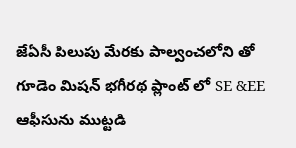జేఏసీ పిలుపు మేరకు పాల్వంచలోని తో గూడెం మిషన్ భగీరథ ప్లాంట్ లో SE &EE ఆఫీసును ముట్టడి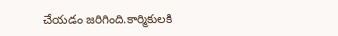చేయడం జరిగింది.కార్మికులకి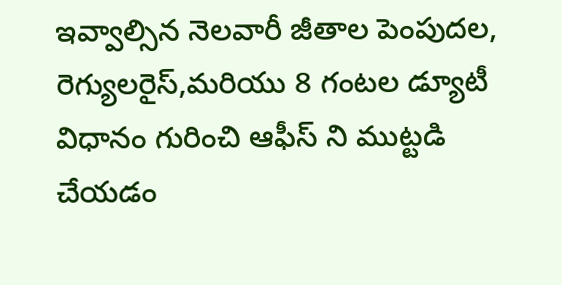ఇవ్వాల్సిన నెలవారీ జీతాల పెంపుదల, రెగ్యులరైస్,మరియు 8 గంటల డ్యూటీ విధానం గురించి ఆఫీస్ ని ముట్టడి చేయడం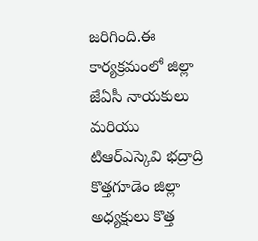జరిగింది.ఈ కార్యక్రమంలో జిల్లా జేఏసీ నాయకులు మరియు టిఆర్ఎస్కెవి భద్రాద్రి కొత్తగూడెం జిల్లా అధ్యక్షులు కొత్త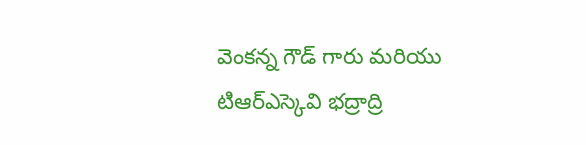వెంకన్న గౌడ్ గారు మరియు టిఆర్ఎస్కెవి భద్రాద్రి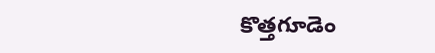కొత్తగూడెం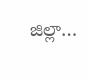జిల్లా…